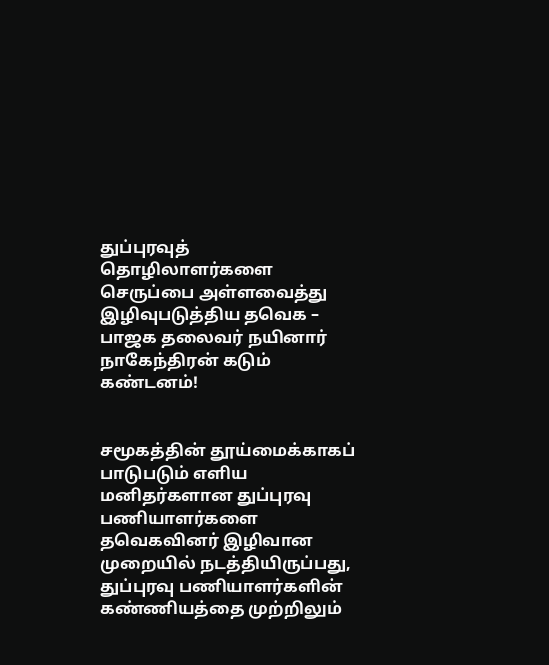துப்புரவுத் தொழிலாளர்களை செருப்பை அள்ளவைத்து இழிவுபடுத்திய தவெக – பாஜக தலைவர் நயினார் நாகேந்திரன் கடும் கண்டனம்!


சமூகத்தின் தூய்மைக்காகப் பாடுபடும் எளிய மனிதர்களான துப்புரவு பணியாளர்களை தவெகவினர் இழிவான முறையில் நடத்தியிருப்பது, துப்புரவு பணியாளர்களின் கண்ணியத்தை முற்றிலும்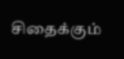சிதைக்கும்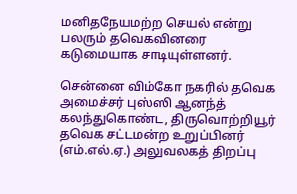மனிதநேயமற்ற செயல் என்று பலரும் தவெகவினரை கடுமையாக சாடியுள்ளனர்.

சென்னை விம்கோ நகரில் தவெக அமைச்சர் புஸ்ஸி ஆனந்த் கலந்துகொண்ட, திருவொற்றியூர் தவெக சட்டமன்ற உறுப்பினர் (எம்.எல்.ஏ.) அலுவலகத் திறப்பு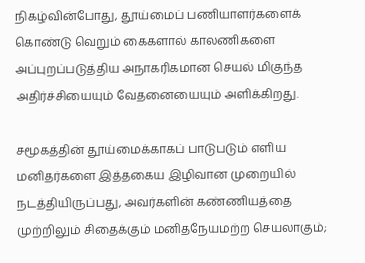நிகழ்வின்போது, தூய்மைப் பணியாளர்களைக் கொண்டு வெறும் கைகளால் காலணிகளை அப்புறப்படுத்திய அநாகரிகமான செயல் மிகுந்த அதிர்ச்சியையும் வேதனையையும் அளிக்கிறது.

சமூகத்தின் தூய்மைக்காகப் பாடுபடும் எளிய மனிதர்களை இத்தகைய இழிவான முறையில் நடத்தியிருப்பது, அவர்களின் கண்ணியத்தை முற்றிலும் சிதைக்கும் மனிதநேயமற்ற செயலாகும்;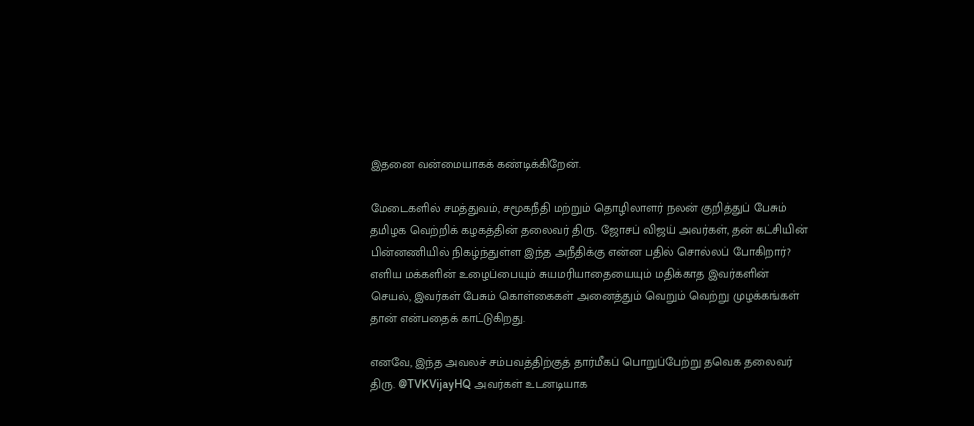இதனை வன்மையாகக் கண்டிக்கிறேன்.

மேடைகளில் சமத்துவம், சமூகநீதி மற்றும் தொழிலாளர் நலன் குறித்துப் பேசும் தமிழக வெற்றிக் கழகத்தின் தலைவர் திரு. ஜோசப் விஜய் அவர்கள், தன் கட்சியின் பின்னணியில் நிகழ்ந்துள்ள இந்த அநீதிக்கு என்ன பதில் சொல்லப் போகிறார்? எளிய மக்களின் உழைப்பையும் சுயமரியாதையையும் மதிக்காத இவர்களின் செயல், இவர்கள் பேசும் கொள்கைகள் அனைத்தும் வெறும் வெற்று முழக்கங்கள் தான் என்பதைக் காட்டுகிறது.

எனவே, இந்த அவலச் சம்பவத்திற்குத் தார்மீகப் பொறுப்பேற்று தவெக தலைவர் திரு. @TVKVijayHQ அவர்கள் உடனடியாக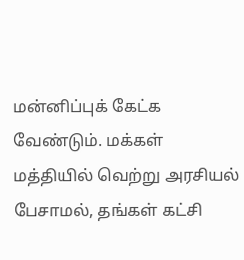மன்னிப்புக் கேட்க வேண்டும். மக்கள் மத்தியில் வெற்று அரசியல் பேசாமல், தங்கள் கட்சி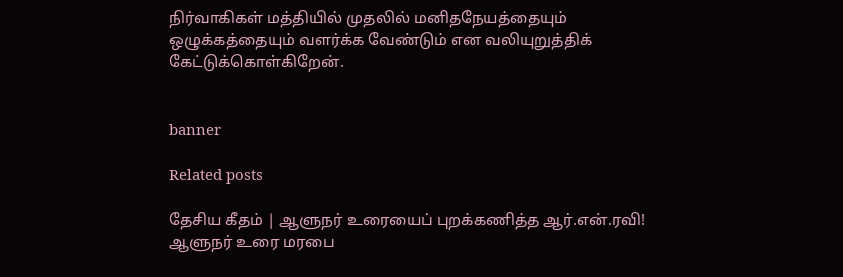நிர்வாகிகள் மத்தியில் முதலில் மனிதநேயத்தையும் ஒழுக்கத்தையும் வளர்க்க வேண்டும் என வலியுறுத்திக் கேட்டுக்கொள்கிறேன்.


banner

Related posts

தேசிய கீதம் | ஆளுநர் உரையைப் புறக்கணித்த ஆர்.என்.ரவி! ஆளுநர் உரை மரபை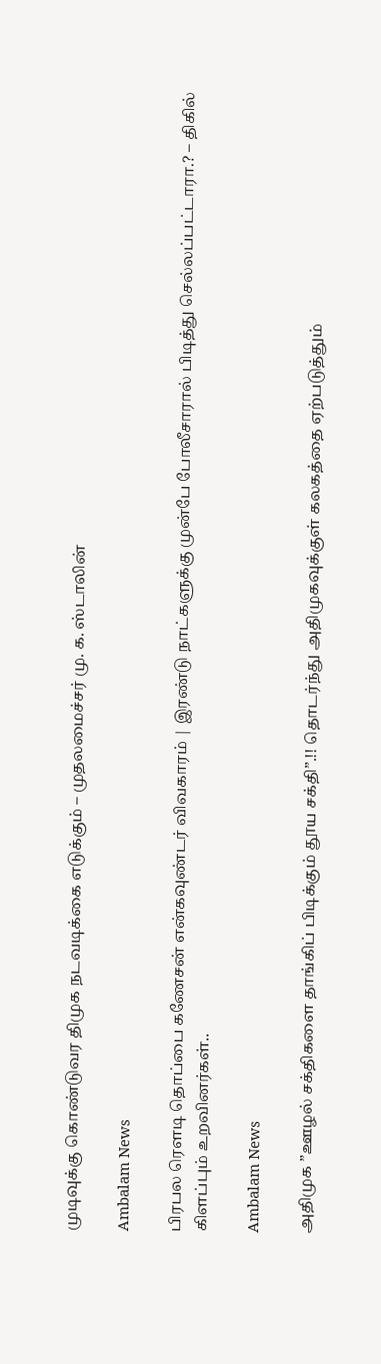முடிவுக்கு கொண்டுவர திமுக நடவடிக்கை எடுக்கும் – முதலமைச்சர் மு. க. ஸ்டாலின்

Ambalam News

பிரபல ரௌடி தொப்பை கணேசன் என்கவுண்டர் விவகாரம் | இரண்டு நாட்களுக்கு முன்பே போலீசாரால் பிடித்து செல்லப்பட்டாரா.? – திகில் கிளப்பும் உறவினர்கள்..

Ambalam News

அதிமுக ”ஊழல் சக்திகளை தாங்கிப் பிடிக்கும் தூய சக்தி”.!! தொடர்ந்து அதிமுகவுக்குள் கலகத்தை ஏற்படுத்தும்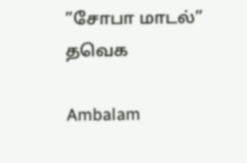”சோபா மாடல்” தவெக

Ambalam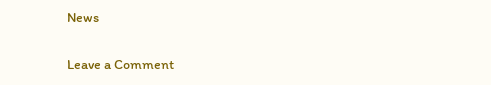News

Leave a Comment